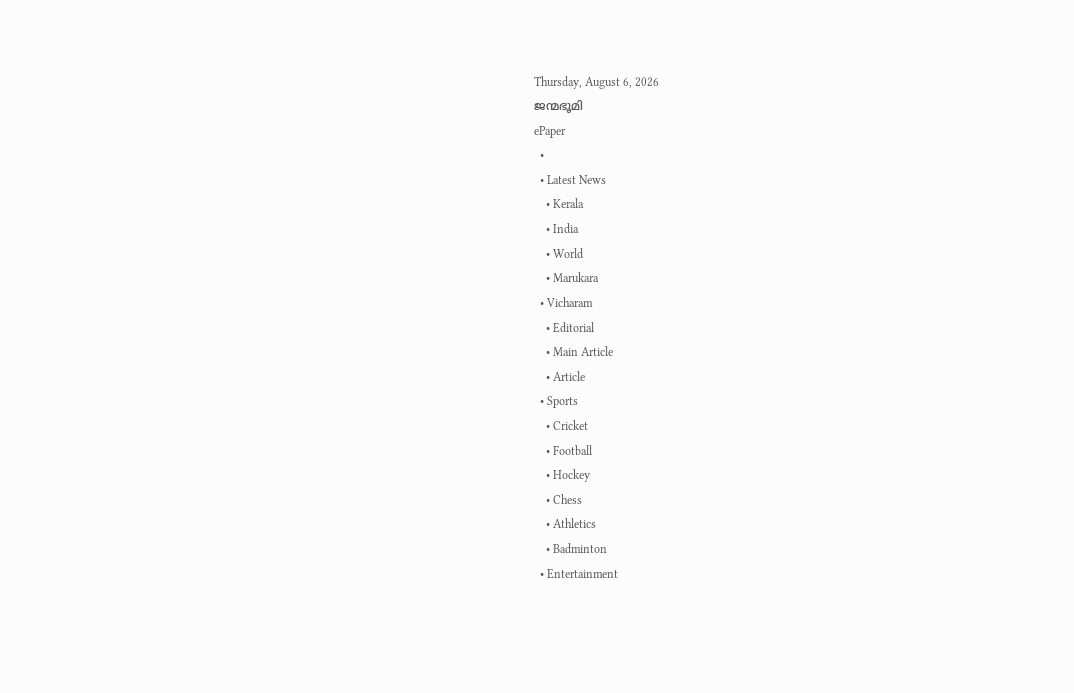Thursday, August 6, 2026
ജന്മഭൂമി
ePaper
  •
  • Latest News
    • Kerala
    • India
    • World
    • Marukara
  • Vicharam
    • Editorial
    • Main Article
    • Article
  • Sports
    • Cricket
    • Football
    • Hockey
    • Chess
    • Athletics
    • Badminton
  • Entertainment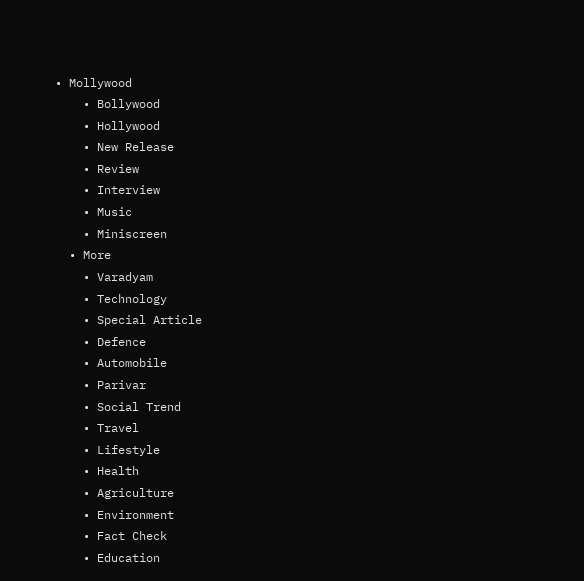• Mollywood
    • Bollywood
    • Hollywood
    • New Release
    • Review
    • Interview
    • Music
    • Miniscreen
  • More
    • Varadyam
    • Technology
    • Special Article
    • Defence
    • Automobile
    • Parivar
    • Social Trend
    • Travel
    • Lifestyle
    • Health
    • Agriculture
    • Environment
    • Fact Check
    • Education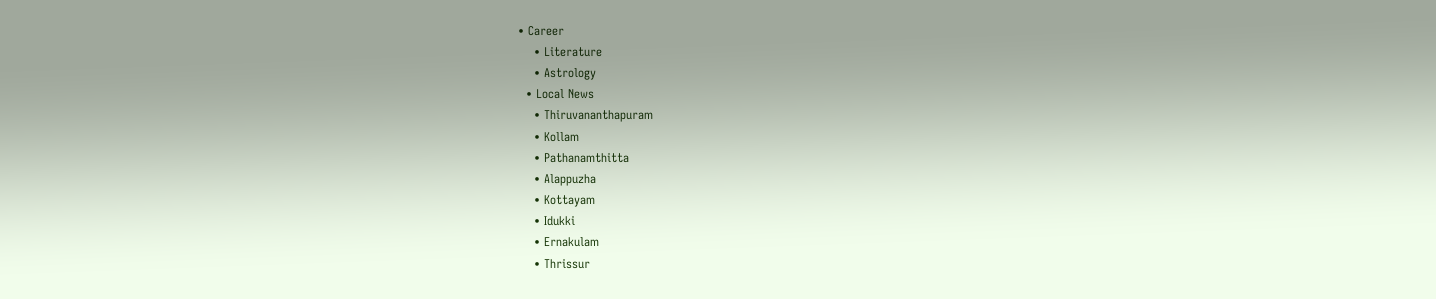• Career
    • Literature
    • Astrology
  • Local News
    • Thiruvananthapuram
    • Kollam
    • Pathanamthitta
    • Alappuzha
    • Kottayam
    • Idukki
    • Ernakulam
    • Thrissur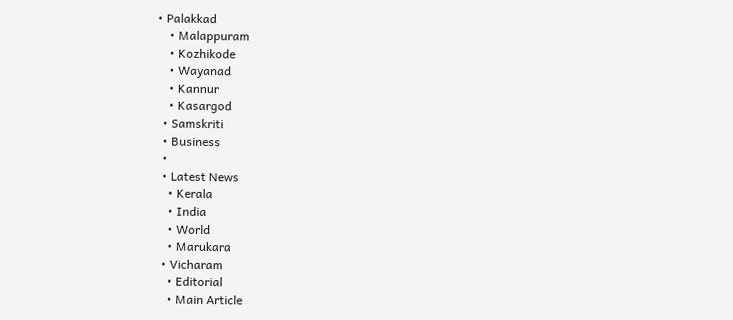• Palakkad
    • Malappuram
    • Kozhikode
    • Wayanad
    • Kannur
    • Kasargod
  • Samskriti
  • Business
  •
  • Latest News
    • Kerala
    • India
    • World
    • Marukara
  • Vicharam
    • Editorial
    • Main Article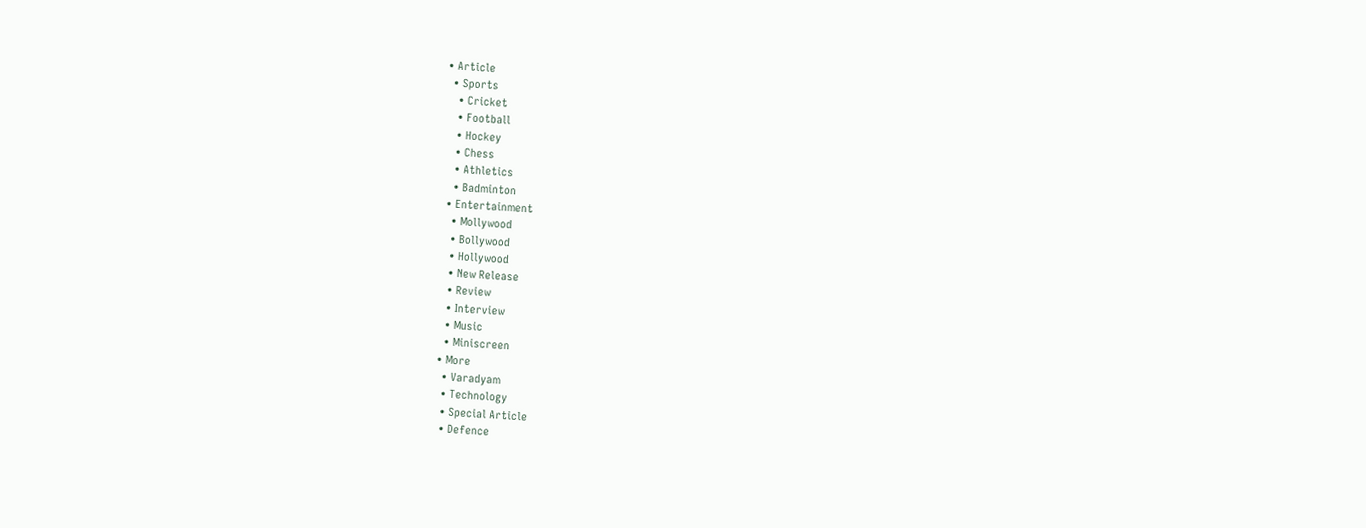• Article
  • Sports
    • Cricket
    • Football
    • Hockey
    • Chess
    • Athletics
    • Badminton
  • Entertainment
    • Mollywood
    • Bollywood
    • Hollywood
    • New Release
    • Review
    • Interview
    • Music
    • Miniscreen
  • More
    • Varadyam
    • Technology
    • Special Article
    • Defence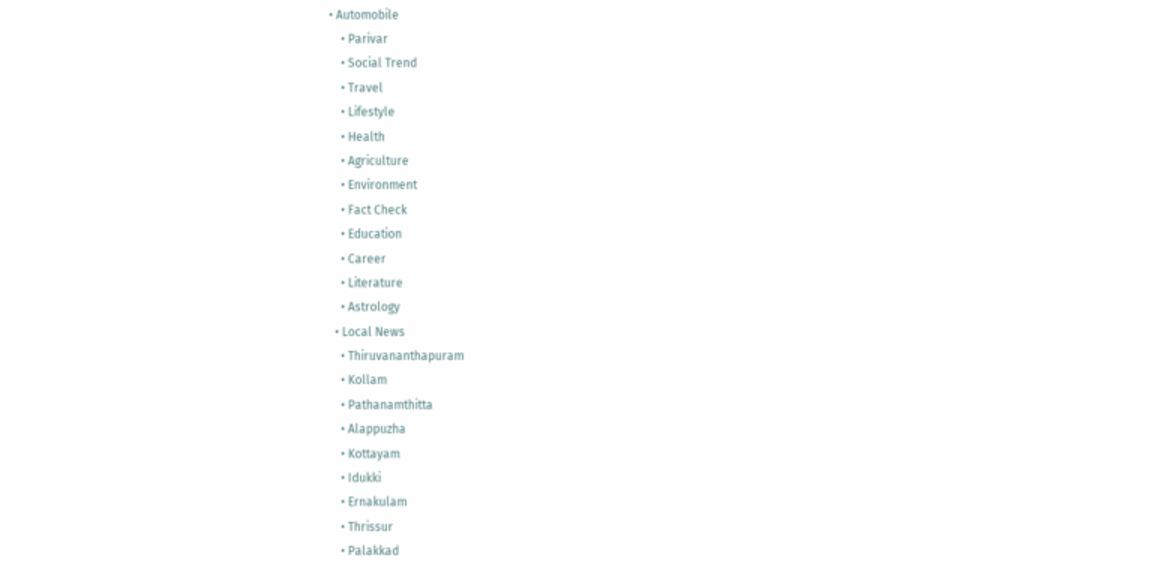• Automobile
    • Parivar
    • Social Trend
    • Travel
    • Lifestyle
    • Health
    • Agriculture
    • Environment
    • Fact Check
    • Education
    • Career
    • Literature
    • Astrology
  • Local News
    • Thiruvananthapuram
    • Kollam
    • Pathanamthitta
    • Alappuzha
    • Kottayam
    • Idukki
    • Ernakulam
    • Thrissur
    • Palakkad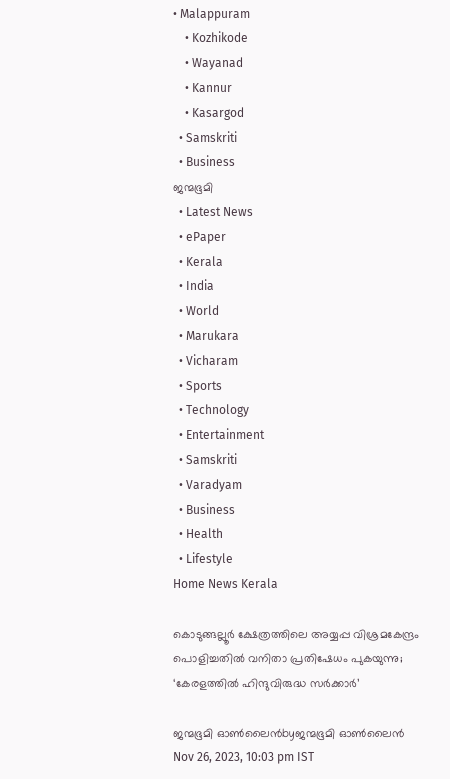• Malappuram
    • Kozhikode
    • Wayanad
    • Kannur
    • Kasargod
  • Samskriti
  • Business
ജന്മഭൂമി
  • Latest News
  • ePaper
  • Kerala
  • India
  • World
  • Marukara
  • Vicharam
  • Sports
  • Technology
  • Entertainment
  • Samskriti
  • Varadyam
  • Business
  • Health
  • Lifestyle
Home News Kerala

കൊടുങ്ങല്ലൂര്‍ ക്ഷേത്രത്തിലെ അയ്യപ്പ വിശ്രമകേന്ദ്രം പൊളിച്ചതില്‍ വനിതാ പ്രതിഷേധം പുകയുന്നു; ‘കേരളത്തില്‍ ഹിന്ദുവിരുദ്ധ സര്‍ക്കാര്‍’

ജന്മഭൂമി ഓണ്‍ലൈന്‍byജന്മഭൂമി ഓണ്‍ലൈന്‍
Nov 26, 2023, 10:03 pm IST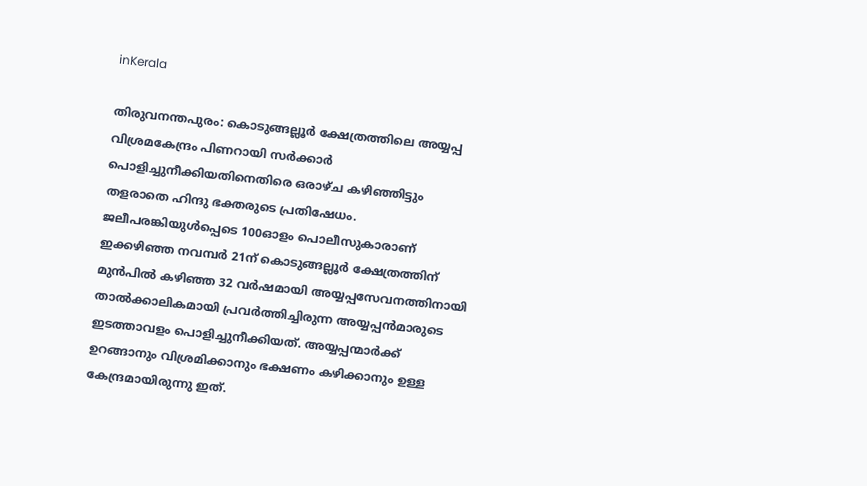inKerala

തിരുവനന്തപുരം: കൊടുങ്ങല്ലൂര്‍ ക്ഷേത്രത്തിലെ അയ്യപ്പ വിശ്രമകേന്ദ്രം പിണറായി സര്‍ക്കാര്‍ പൊളിച്ചുനീക്കിയതിനെതിരെ ഒരാഴ്ച കഴിഞ്ഞിട്ടും തളരാതെ ഹിന്ദു ഭക്തരുടെ പ്രതിഷേധം. ജലീപരങ്കിയുള്‍പ്പെടെ 100ഓളം പൊലീസുകാരാണ് ഇക്കഴിഞ്ഞ നവമ്പര്‍ 21ന് കൊടുങ്ങല്ലൂര്‍ ക്ഷേത്രത്തിന് മുന്‍പില്‍ കഴിഞ്ഞ 32 വര്‍ഷമായി അയ്യപ്പസേവനത്തിനായി താല്‍ക്കാലികമായി പ്രവര്‍ത്തിച്ചിരുന്ന അയ്യപ്പന്‍മാരുടെ ഇടത്താവളം പൊളിച്ചുനീക്കിയത്. അയ്യപ്പന്മാര്‍ക്ക് ഉറങ്ങാനും വിശ്രമിക്കാനും ഭക്ഷണം കഴിക്കാനും ഉള്ള കേന്ദ്രമായിരുന്നു ഇത്.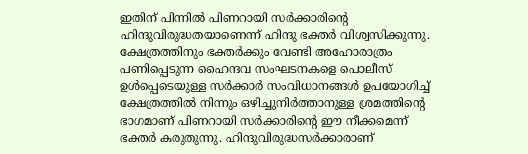ഇതിന് പിന്നില്‍ പിണറായി സര്‍ക്കാരിന്റെ ഹിന്ദുവിരുദ്ധതയാണെന്ന് ഹിന്ദു ഭക്തര്‍ വിശ്വസിക്കുന്നു. ക്ഷേത്രത്തിനും ഭക്തര്‍ക്കും വേണ്ടി അഹോരാത്രം പണിപ്പെടുന്ന ഹൈന്ദവ സംഘടനകളെ പൊലീസ് ഉള്‍പ്പെടെയുള്ള സര്‍ക്കാര്‍ സംവിധാനങ്ങള്‍ ഉപയോഗിച്ച് ക്ഷേത്രത്തില്‍ നിന്നും ഒഴിച്ചുനിര്‍ത്താനുള്ള ശ്രമത്തിന്റെ ഭാഗമാണ് പിണറായി സര്‍ക്കാരിന്റെ ഈ നീക്കമെന്ന് ഭക്തര്‍ കരുതുന്നു. ഹിന്ദുവിരുദ്ധസര്‍ക്കാരാണ്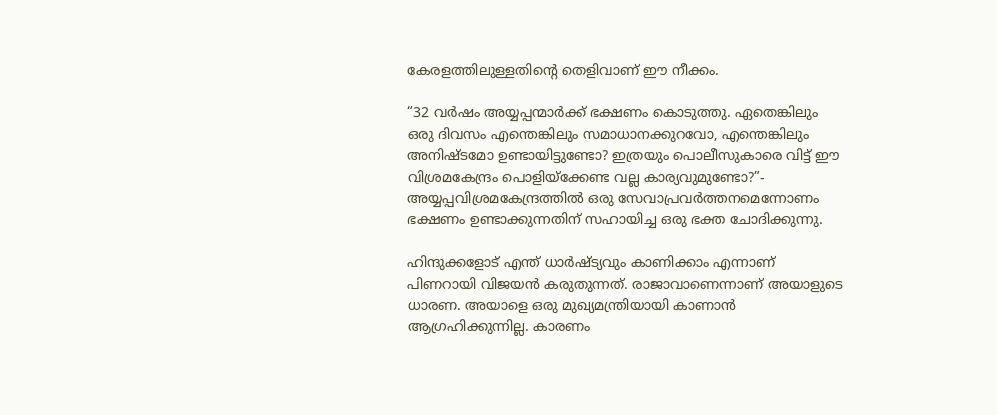കേരളത്തിലുള്ളതിന്റെ തെളിവാണ് ഈ നീക്കം.

“32 വര്‍ഷം അയ്യപ്പന്മാര്‍ക്ക് ഭക്ഷണം കൊടുത്തു. ഏതെങ്കിലും ഒരു ദിവസം എന്തെങ്കിലും സമാധാനക്കുറവോ, എന്തെങ്കിലും അനിഷ്ടമോ ഉണ്ടായിട്ടുണ്ടോ? ഇത്രയും പൊലീസുകാരെ വിട്ട് ഈ വിശ്രമകേന്ദ്രം പൊളിയ്‌ക്കേണ്ട വല്ല കാര്യവുമുണ്ടോ?”- അയ്യപ്പവിശ്രമകേന്ദ്രത്തില്‍ ഒരു സേവാപ്രവര്‍ത്തനമെന്നോണം ഭക്ഷണം ഉണ്ടാക്കുന്നതിന് സഹായിച്ച ഒരു ഭക്ത ചോദിക്കുന്നു.

ഹിന്ദുക്കളോട് എന്ത് ധാര്‍ഷ്ട്യവും കാണിക്കാം എന്നാണ് പിണറായി വിജയന്‍ കരുതുന്നത്. രാജാവാണെന്നാണ് അയാളുടെ ധാരണ. അയാളെ ഒരു മുഖ്യമന്ത്രിയായി കാണാന്‍ ആഗ്രഹിക്കുന്നില്ല. കാരണം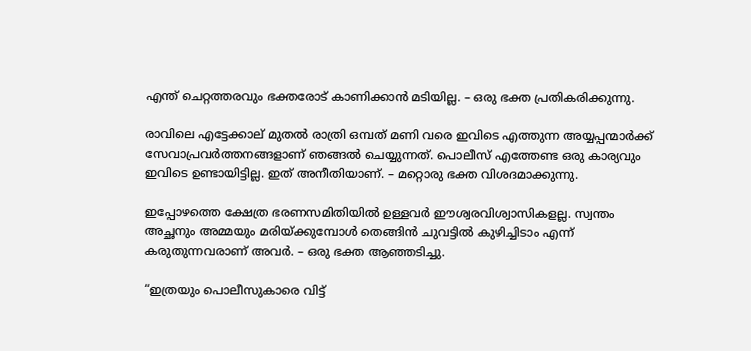എന്ത് ചെറ്റത്തരവും ഭക്തരോട് കാണിക്കാന്‍ മടിയില്ല. – ഒരു ഭക്ത പ്രതികരിക്കുന്നു.

രാവിലെ എട്ടേക്കാല് മുതല്‍ രാത്രി ഒമ്പത് മണി വരെ ഇവിടെ എത്തുന്ന അയ്യപ്പന്മാര്‍ക്ക് സേവാപ്രവര്‍ത്തനങ്ങളാണ് ഞങ്ങല്‍ ചെയ്യുന്നത്. പൊലീസ് എത്തേണ്ട ഒരു കാര്യവും ഇവിടെ ഉണ്ടായിട്ടില്ല. ഇത് അനീതിയാണ്. – മറ്റൊരു ഭക്ത വിശദമാക്കുന്നു.

ഇപ്പോഴത്തെ ക്ഷേത്ര ഭരണസമിതിയില്‍ ഉള്ളവര്‍ ഈശ്വരവിശ്വാസികളല്ല. സ്വന്തം അച്ഛനും അമ്മയും മരിയ്‌ക്കുമ്പോള്‍ തെങ്ങിന്‍ ചുവട്ടില്‍ കുഴിച്ചിടാം എന്ന് കരുതുന്നവരാണ് അവര്‍. – ഒരു ഭക്ത ആഞ്ഞടിച്ചു.

“ഇത്രയും പൊലീസുകാരെ വിട്ട്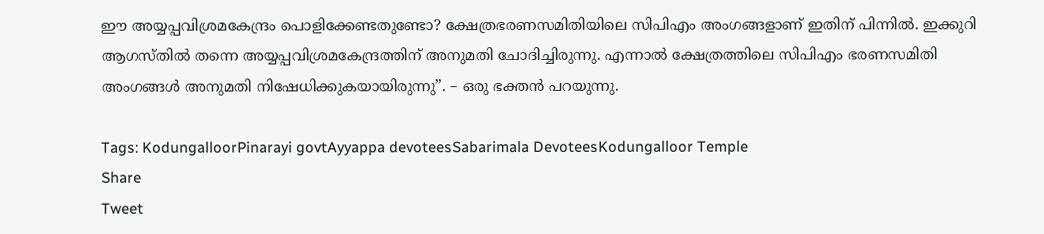ഈ അയ്യപ്പവിശ്രമകേന്ദ്രം പൊളിക്കേണ്ടതുണ്ടോ? ക്ഷേത്രഭരണസമിതിയിലെ സിപിഎം അംഗങ്ങളാണ് ഇതിന് പിന്നില്‍. ഇക്കുറി ആഗസ്തില്‍ തന്നെ അയ്യപ്പവിശ്രമകേന്ദ്രത്തിന് അനുമതി ചോദിച്ചിരുന്നു. എന്നാല്‍ ക്ഷേത്രത്തിലെ സിപിഎം ഭരണസമിതി അംഗങ്ങള്‍ അനുമതി നിഷേധിക്കുകയായിരുന്നു”. – ഒരു ഭക്തന്‍ പറയുന്നു.

Tags: KodungalloorPinarayi govtAyyappa devoteesSabarimala DevoteesKodungalloor Temple
Share
Tweet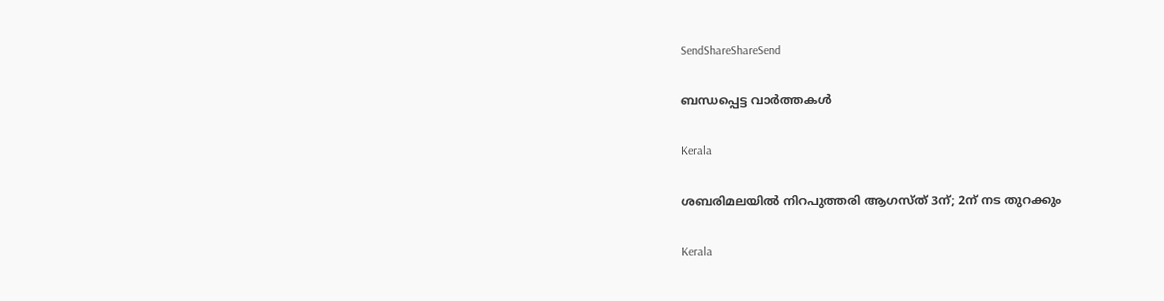SendShareShareSend

ബന്ധപ്പെട്ട വാര്‍ത്തകള്‍

Kerala

ശബരിമലയില്‍ നിറപുത്തരി ആഗസ്ത് 3ന്; 2ന് നട തുറക്കും

Kerala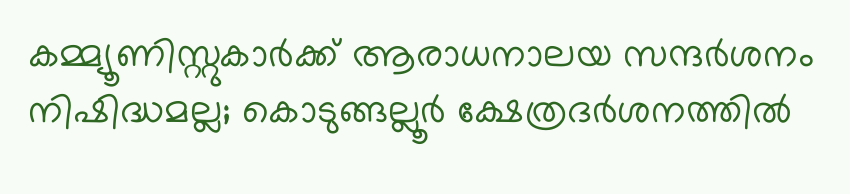കമ്മ്യൂണിസ്റ്റുകാർക്ക് ആരാധനാലയ സന്ദർശനം നിഷിദ്ധമല്ല; കൊടുങ്ങല്ലൂർ ക്ഷേത്രദർശനത്തിൽ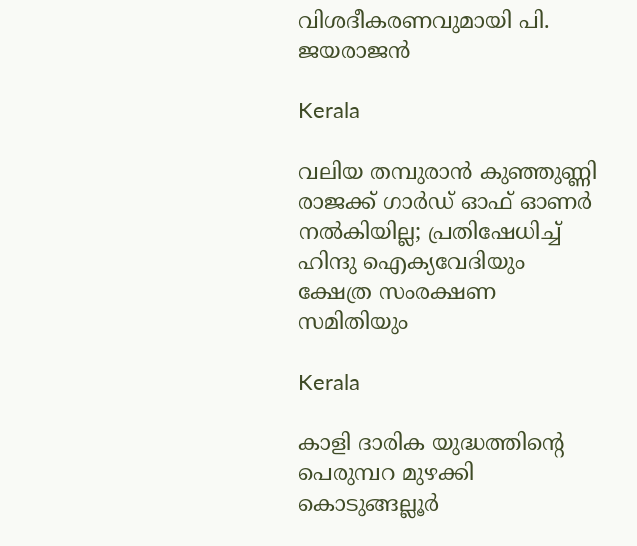വിശദീകരണവുമായി പി. ജയരാജൻ

Kerala

വലിയ തമ്പുരാന്‍ കുഞ്ഞുണ്ണി രാജക്ക് ഗാര്‍ഡ് ഓഫ് ഓണര്‍ നല്‍കിയില്ല; പ്രതിഷേധിച്ച് ഹിന്ദു ഐക്യവേദിയും ക്ഷേത്ര സംരക്ഷണ സമിതിയും

Kerala

കാളി ദാരിക യുദ്ധത്തിന്റെ പെരുമ്പറ മുഴക്കി കൊടുങ്ങല്ലൂര്‍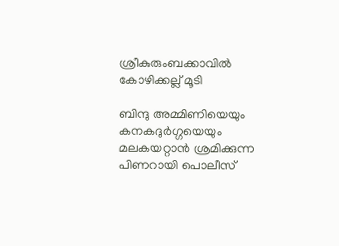ശ്രീകുരുംബക്കാവില്‍ കോഴിക്കല്ല് മൂടി

ബിന്ദു അമ്മിണിയെയും കനകദുര്‍ഗ്ഗയെയും മലകയറ്റാന്‍ ശ്രമിക്കുന്ന പിണറായി പൊലീസ്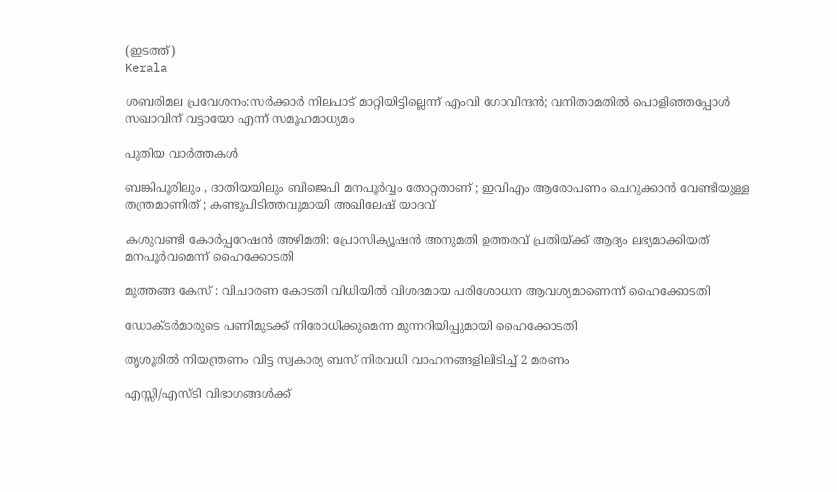(ഇടത്ത്)
Kerala

ശബരിമല പ്രവേശനം:സർക്കാർ നിലപാട് മാറ്റിയിട്ടില്ലെന്ന് എംവി ഗോവിന്ദൻ; വനിതാമതില്‍ പൊളിഞ്ഞപ്പോള്‍ സഖാവിന് വട്ടായോ എന്ന് സമൂഹമാധ്യമം

പുതിയ വാര്‍ത്തകള്‍

ബങ്കിപൂരിലും , ദാതിയയിലും ബിജെപി മനപൂർവ്വം തോറ്റതാണ് ; ഇവിഎം ആരോപണം ചെറുക്കാൻ വേണ്ടിയുള്ള തന്ത്രമാണിത് ; കണ്ടുപിടിത്തവുമായി അഖിലേഷ് യാദവ്

കശുവണ്ടി കോര്‍പ്പറേഷന്‍ അഴിമതി: പ്രോസിക്യൂഷന്‍ അനുമതി ഉത്തരവ് പ്രതിയ്‌ക്ക് ആദ്യം ലഭ്യമാക്കിയത് മനപൂര്‍വമെന്ന് ഹൈക്കോടതി

മുത്തങ്ങ കേസ് : വിചാരണ കോടതി വിധിയില്‍ വിശദമായ പരിശോധന ആവശ്യമാണെന്ന് ഹൈക്കോടതി

ഡോക്ടര്‍മാരുടെ പണിമുടക്ക് നിരോധിക്കുമെന്ന മുന്നറിയിപ്പുമായി ഹൈക്കോടതി

തൃശൂരില്‍ നിയന്ത്രണം വിട്ട സ്വകാര്യ ബസ് നിരവധി വാഹനങ്ങളിലിടിച്ച് 2 മരണം

എസ്സി/എസ്ടി വിഭാഗങ്ങള്‍ക്ക്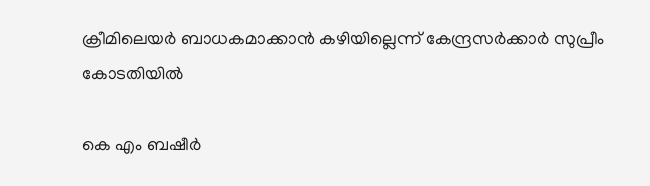ക്രീമിലെയര്‍ ബാധകമാക്കാന്‍ കഴിയില്ലെന്ന് കേന്ദ്രസര്‍ക്കാര്‍ സുപ്രീം കോടതിയില്‍

കെ എം ബഷീര്‍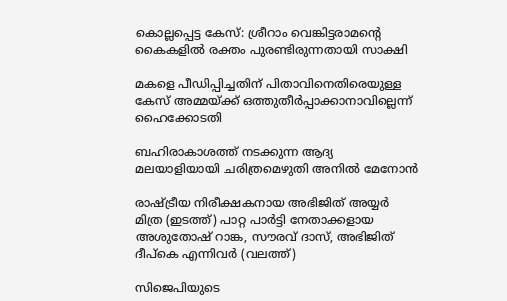കൊല്ലപ്പെട്ട കേസ്: ശ്രീറാം വെങ്കിട്ടരാമന്റെ കൈകളില്‍ രക്തം പുരണ്ടിരുന്നതായി സാക്ഷി

മകളെ പീഡിപ്പിച്ചതിന് പിതാവിനെതിരെയുള്ള കേസ് അമ്മയ്‌ക്ക് ഒത്തുതീര്‍പ്പാക്കാനാവില്ലെന്ന് ഹൈക്കോടതി

ബഹിരാകാശത്ത് നടക്കുന്ന ആദ്യ മലയാളിയായി ചരിത്രമെഴുതി അനില്‍ മേനോന്‍

രാഷ്ട്രീയ നിരീക്ഷകനായ അഭിജിത് അയ്യര്‍ മിത്ര (ഇടത്ത്) പാറ്റ പാര്‍ട്ടി നേതാക്കളായ അശുതോഷ് റാങ്ക, സൗരവ് ദാസ്, അഭിജിത് ദീപ്കെ എന്നിവര്‍ (വലത്ത്)

സിജെപിയുടെ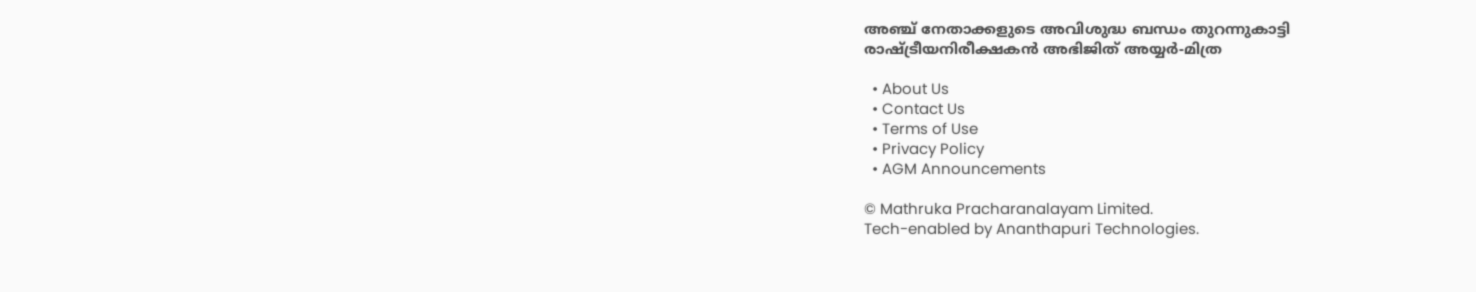അഞ്ച് നേതാക്കളുടെ അവിശുദ്ധ ബന്ധം തുറന്നുകാട്ടി രാഷ്‌ട്രീയനിരീക്ഷകന്‍ അഭിജിത് അയ്യർ-മിത്ര

  • About Us
  • Contact Us
  • Terms of Use
  • Privacy Policy
  • AGM Announcements

© Mathruka Pracharanalayam Limited.
Tech-enabled by Ananthapuri Technologies.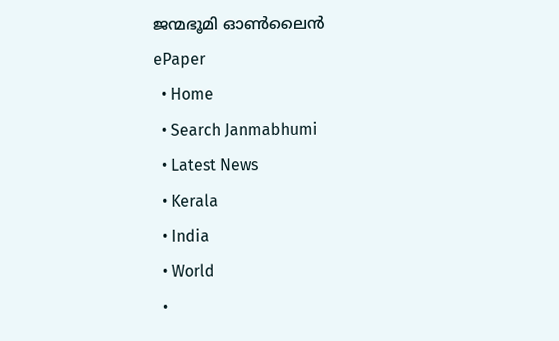ജന്മഭൂമി ഓണ്‍ലൈന്‍
ePaper
  • Home
  • Search Janmabhumi
  • Latest News
  • Kerala
  • India
  • World
  •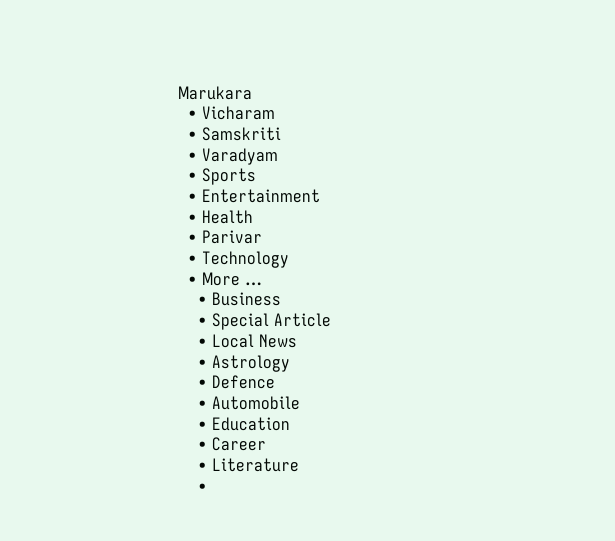Marukara
  • Vicharam
  • Samskriti
  • Varadyam
  • Sports
  • Entertainment
  • Health
  • Parivar
  • Technology
  • More …
    • Business
    • Special Article
    • Local News
    • Astrology
    • Defence
    • Automobile
    • Education
    • Career
    • Literature
    •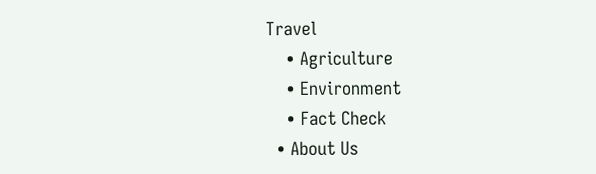Travel
    • Agriculture
    • Environment
    • Fact Check
  • About Us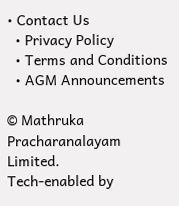• Contact Us
  • Privacy Policy
  • Terms and Conditions
  • AGM Announcements

© Mathruka Pracharanalayam Limited.
Tech-enabled by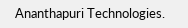Ananthapuri Technologies.